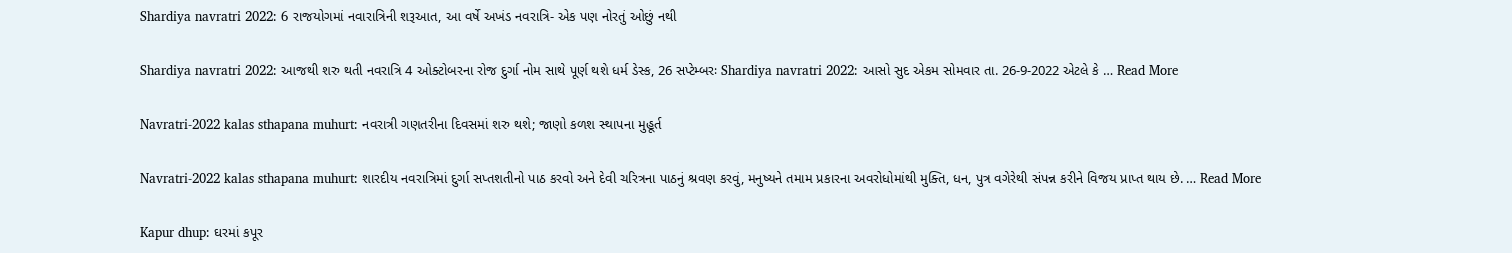Shardiya navratri 2022: 6 રાજયોગમાં નવારાત્રિની શરૂઆત, આ વર્ષે અખંડ નવરાત્રિ- એક પણ નોરતું ઓછું નથી

Shardiya navratri 2022: આજથી શરુ થતી નવરાત્રિ 4 ઓક્ટોબરના રોજ દુર્ગા નોમ સાથે પૂર્ણ થશે ધર્મ ડેસ્ક, 26 સપ્ટેમ્બરઃ Shardiya navratri 2022: આસો સુદ એકમ સોમવાર તા. 26-9-2022 એટલે કે … Read More

Navratri-2022 kalas sthapana muhurt: નવરાત્રી ગણતરીના દિવસમાં શરુ થશે; જાણો કળશ સ્થાપના મુહૂર્ત

Navratri-2022 kalas sthapana muhurt: શારદીય નવરાત્રિમાં દુર્ગા સપ્તશતીનો પાઠ કરવો અને દેવી ચરિત્રના પાઠનું શ્રવણ કરવું, મનુષ્યને તમામ પ્રકારના અવરોધોમાંથી મુક્તિ, ધન, પુત્ર વગેરેથી સંપન્ન કરીને વિજય પ્રાપ્ત થાય છે. … Read More

Kapur dhup: ઘરમાં કપૂર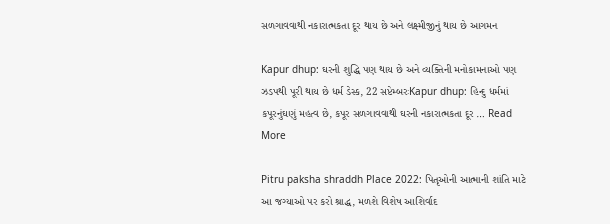સળગાવવાથી નકારાત્મકતા દૂર થાય છે અને લક્ષ્મીજીનું થાય છે આગમન

Kapur dhup: ઘરની શુદ્ધિ પણ થાય છે અને વ્યક્તિની મનોકામનાઓ પણ ઝડપથી પૂરી થાય છે ધર્મ ડેસ્ક, 22 સપ્ટેમ્બરઃKapur dhup: હિન્દુ ધર્મમાં કપૂરનુંઘણું મહત્વ છે, કપૂર સળગાવવાથી ઘરની નકારાત્મકતા દૂર … Read More

Pitru paksha shraddh Place 2022: પિતૃઓની આત્માની શાંતિ માટે આ જગ્યાઓ પર કરો શ્રાદ્ધ, મળશે વિશેષ આશિર્વાદ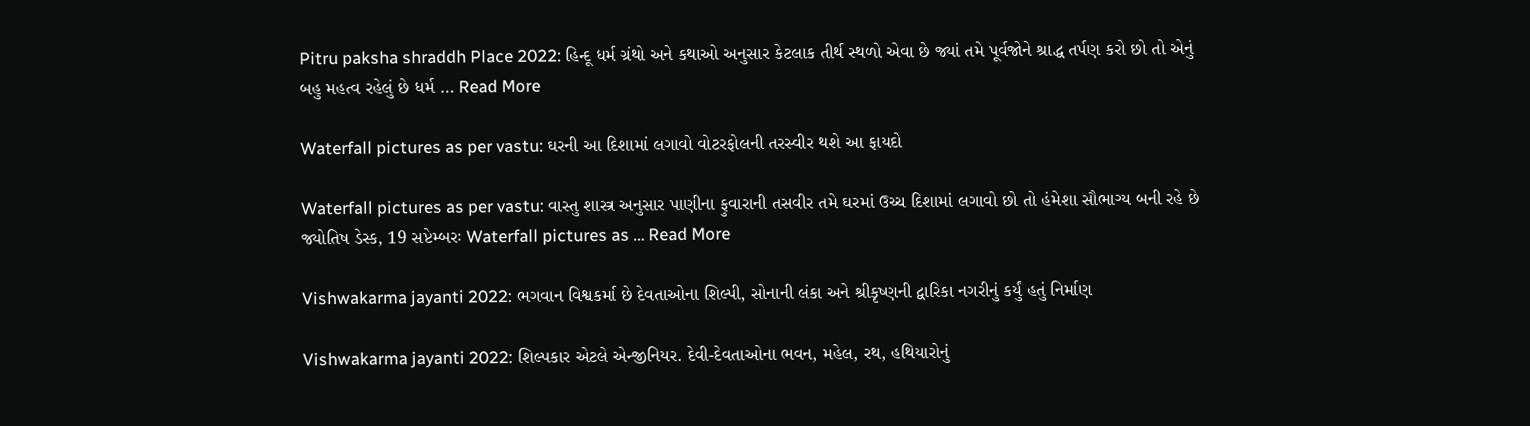Pitru paksha shraddh Place 2022: હિન્દૂ ધર્મ ગ્રંથો અને કથાઓ અનુસાર કેટલાક તીર્થ સ્થળો એવા છે જ્યાં તમે પૂર્વજોને શ્રાદ્ધ તર્પણ કરો છો તો એનું બહુ મહત્વ રહેલું છે ધર્મ … Read More

Waterfall pictures as per vastu: ઘરની આ દિશામાં લગાવો વોટરફોલની તરસ્વીર થશે આ ફાયદો

Waterfall pictures as per vastu: વાસ્તુ શાસ્ત્ર અનુસાર પાણીના ફુવારાની તસવીર તમે ઘરમાં ઉચ્ચ દિશામાં લગાવો છો તો હંમેશા સૌભાગ્ય બની રહે છે જ્યોતિષ ડેસ્ક, 19 સપ્ટેમ્બરઃ Waterfall pictures as … Read More

Vishwakarma jayanti 2022: ભગવાન વિશ્વકર્મા છે દેવતાઓના શિલ્પી, સોનાની લંકા અને શ્રીકૃષ્ણની દ્વારિકા નગરીનું કર્યું હતું નિર્માણ

Vishwakarma jayanti 2022: શિલ્પકાર એટલે એન્જીનિયર. દેવી-દેવતાઓના ભવન, મહેલ, રથ, હથિયારોનું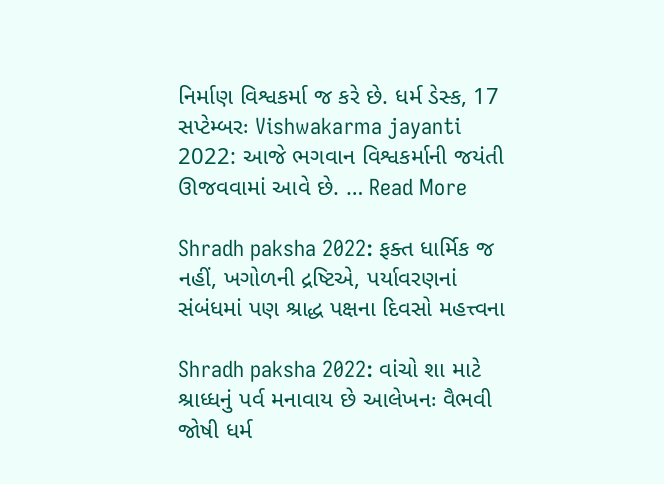નિર્માણ વિશ્વકર્મા જ કરે છે. ધર્મ ડેસ્ક, 17 સપ્ટેમ્બરઃ Vishwakarma jayanti 2022: આજે ભગવાન વિશ્વકર્માની જયંતી ઊજવવામાં આવે છે. … Read More

Shradh paksha 2022: ફક્ત ધાર્મિક જ નહીં, ખગોળની દ્રષ્ટિએ, પર્યાવરણનાં સંબંધમાં પણ શ્રાદ્ધ પક્ષના દિવસો મહત્ત્વના

Shradh paksha 2022: વાંચો શા માટે શ્રાધ્ધનું પર્વ મનાવાય છે આલેખનઃ વૈભવી જોષી ધર્મ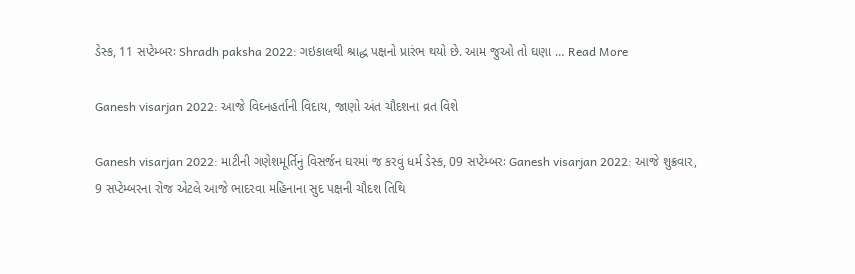ડેસ્ક, 11 સપ્ટેમ્બરઃ Shradh paksha 2022: ગઇકાલથી શ્રાદ્ધ પક્ષનો પ્રારંભ થયો છે. આમ જુઓ તો ઘણા … Read More

Ganesh visarjan 2022: આજે વિઘ્નહર્તાની વિદાય, જાણો અંત ચૌદશના વ્રત વિશે

Ganesh visarjan 2022: માટીની ગણેશમૂર્તિનું વિસર્જન ઘરમાં જ કરવું ધર્મ ડેસ્ક, 09 સપ્ટેમ્બરઃ Ganesh visarjan 2022: આજે શુક્રવાર, 9 સપ્ટેમ્બરના રોજ એટલે આજે ભાદરવા મહિનાના સુદ પક્ષની ચૌદશ તિથિ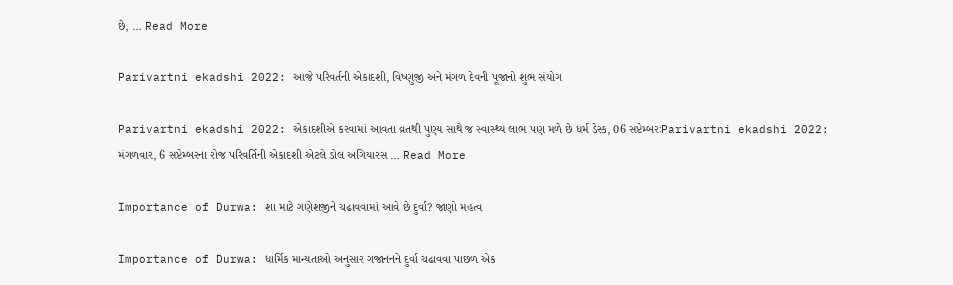છે, … Read More

Parivartni ekadshi 2022: આજે પરિવર્તની એકાદશી, વિષ્ણુજી અને મંગળ દેવની પૂજાનો શુભ સંયોગ

Parivartni ekadshi 2022: એકાદશીએ કરવામાં આવતા વ્રતથી પુણ્ય સાથે જ સ્વાસ્થ્ય લાભ પણ મળે છે ધર્મ ડેસ્ક, 06 સપ્ટેમ્બરઃParivartni ekadshi 2022: મંગળવાર, 6 સપ્ટેમ્બરના રોજ પરિવર્તિની એકાદશી એટલે ડોલ અગિયારસ … Read More

Importance of Durwa: શા માટે ગણેશજીને ચઢાવવામાં આવે છે દુર્વા? જાણો મહત્વ

Importance of Durwa: ધાર્મિક માન્યતાઓ અનુસાર ગજાનનને દુર્વા ચઢાવવા પાછળ એક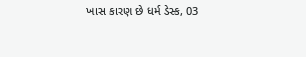ખાસ કારણ છે ધર્મ ડેસ્ક, 03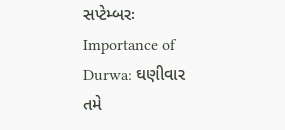સપ્ટેમ્બરઃ Importance of Durwa: ઘણીવાર તમે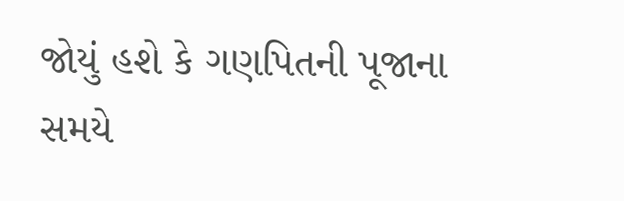જોયું હશે કે ગણપિતની પૂજાના સમયે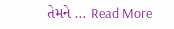તેમને … Read More